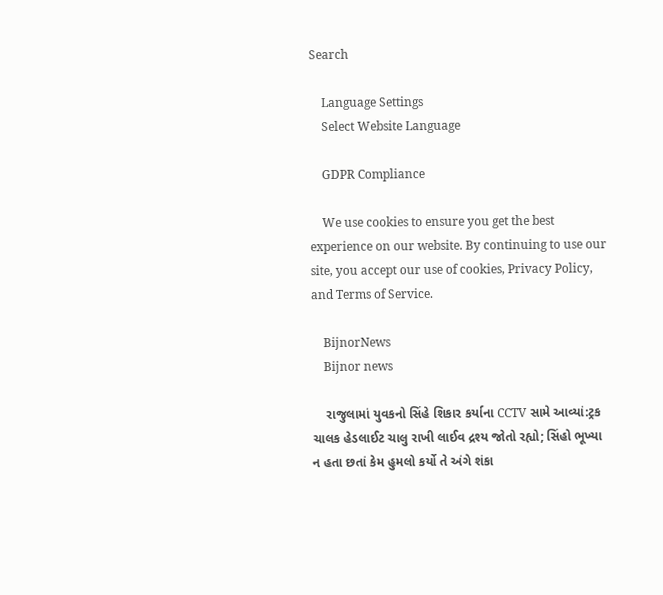Search

    Language Settings
    Select Website Language

    GDPR Compliance

    We use cookies to ensure you get the best experience on our website. By continuing to use our site, you accept our use of cookies, Privacy Policy, and Terms of Service.

    BijnorNews
    Bijnor news

    રાજુલામાં યુવકનો સિંહે શિકાર કર્યાના CCTV સામે આવ્યાં:ટ્રક ચાલક હેડલાઈટ ચાલુ રાખી લાઈવ દ્રશ્ય જોતો રહ્યો; સિંહો ભૂખ્યા ન હતા છતાં કેમ હુમલો કર્યો તે અંગે શંકા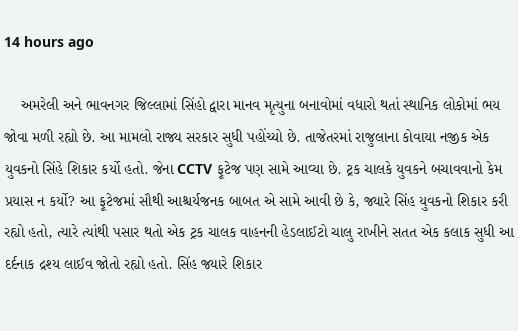14 hours ago

    અમરેલી અને ભાવનગર જિલ્લામાં સિંહો દ્વારા માનવ મૃત્યુના બનાવોમાં વધારો થતાં સ્થાનિક લોકોમાં ભય જોવા મળી રહ્યો છે. આ મામલો રાજ્ય સરકાર સુધી પહોંચ્યો છે. તાજેતરમાં રાજુલાના કોવાયા નજીક એક યુવકનો સિંહે શિકાર કર્યો હતો. જેના CCTV ફૂટેજ પણ સામે આવ્યા છે. ટ્રક ચાલકે યુવકને બચાવવાનો કેમ પ્રયાસ ન કર્યો? આ ફૂટેજમાં સૌથી આશ્ચર્યજનક બાબત એ સામે આવી છે કે, જ્યારે સિંહ યુવકનો શિકાર કરી રહ્યો હતો, ત્યારે ત્યાંથી પસાર થતો એક ટ્રક ચાલક વાહનની હેડલાઈટો ચાલુ રાખીને સતત એક કલાક સુધી આ દર્દનાક દ્રશ્ય લાઈવ જોતો રહ્યો હતો. સિંહ જ્યારે શિકાર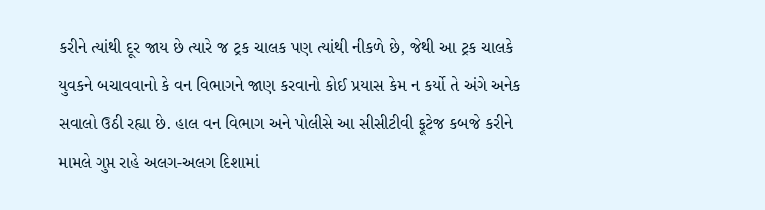કરીને ત્યાંથી દૂર જાય છે ત્યારે જ ટ્રક ચાલક પણ ત્યાંથી નીકળે છે, જેથી આ ટ્રક ચાલકે યુવકને બચાવવાનો કે વન વિભાગને જાણ કરવાનો કોઈ પ્રયાસ કેમ ન કર્યો તે અંગે અનેક સવાલો ઉઠી રહ્યા છે. હાલ વન વિભાગ અને પોલીસે આ સીસીટીવી ફૂટેજ કબજે કરીને મામલે ગુપ્ત રાહે અલગ-અલગ દિશામાં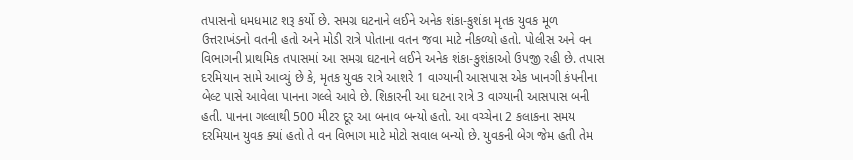તપાસનો ધમધમાટ શરૂ કર્યો છે. સમગ્ર ઘટનાને લઈને અનેક શંકા-કુશંકા મૃતક યુવક મૂળ ઉત્તરાખંડનો વતની હતો અને મોડી રાત્રે પોતાના વતન જવા માટે નીકળ્યો હતો. પોલીસ અને વન વિભાગની પ્રાથમિક તપાસમાં આ સમગ્ર ઘટનાને લઈને અનેક શંકા-કુશંકાઓ ઉપજી રહી છે. તપાસ દરમિયાન સામે આવ્યું છે કે, મૃતક યુવક રાત્રે આશરે 1 વાગ્યાની આસપાસ એક ખાનગી કંપનીના બેલ્ટ પાસે આવેલા પાનના ગલ્લે આવે છે. શિકારની આ ઘટના રાત્રે 3 વાગ્યાની આસપાસ બની હતી. પાનના ગલ્લાથી 500 મીટર દૂર આ બનાવ બન્યો હતો. આ વચ્ચેના 2 કલાકના સમય દરમિયાન યુવક ક્યાં હતો તે વન વિભાગ માટે મોટો સવાલ બન્યો છે. યુવકની બેગ જેમ હતી તેમ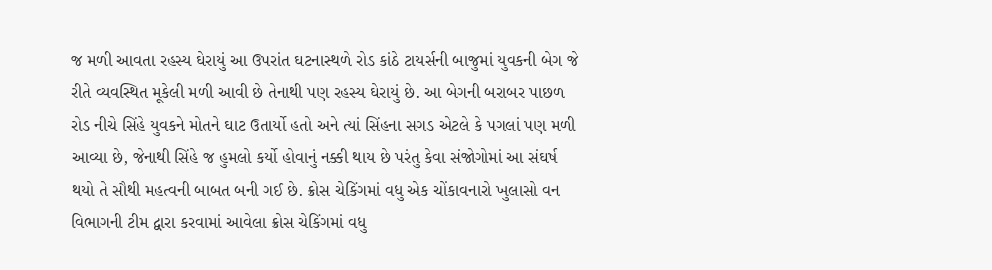જ મળી આવતા રહસ્ય ઘેરાયું આ ઉપરાંત ઘટનાસ્થળે રોડ કાંઠે ટાયર્સની બાજુમાં યુવકની બેગ જે રીતે વ્યવસ્થિત મૂકેલી મળી આવી છે તેનાથી પણ રહસ્ય ઘેરાયું છે. આ બેગની બરાબર પાછળ રોડ નીચે સિંહે યુવકને મોતને ઘાટ ઉતાર્યો હતો અને ત્યાં સિંહના સગડ એટલે કે પગલાં પણ મળી આવ્યા છે, જેનાથી સિંહે જ હુમલો કર્યો હોવાનું નક્કી થાય છે પરંતુ કેવા સંજોગોમાં આ સંઘર્ષ થયો તે સૌથી મહત્વની બાબત બની ગઈ છે. ક્રોસ ચેકિંગમાં વધુ એક ચોંકાવનારો ખુલાસો વન વિભાગની ટીમ દ્વારા કરવામાં આવેલા ક્રોસ ચેકિંગમાં વધુ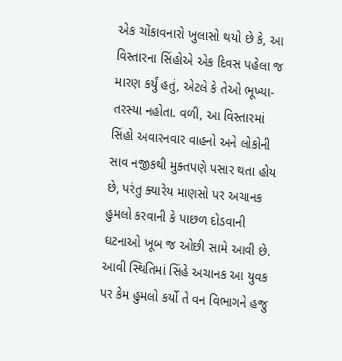એક ચોંકાવનારો ખુલાસો થયો છે કે, આ વિસ્તારના સિંહોએ એક દિવસ પહેલા જ મારણ કર્યું હતું, એટલે કે તેઓ ભૂખ્યા-તરસ્યા નહોતા. વળી, આ વિસ્તારમાં સિંહો અવારનવાર વાહનો અને લોકોની સાવ નજીકથી મુક્તપણે પસાર થતા હોય છે, પરંતુ ક્યારેય માણસો પર અચાનક હુમલો કરવાની કે પાછળ દોડવાની ઘટનાઓ ખૂબ જ ઓછી સામે આવી છે. આવી સ્થિતિમાં સિંહે અચાનક આ યુવક પર કેમ હુમલો કર્યો તે વન વિભાગને હજુ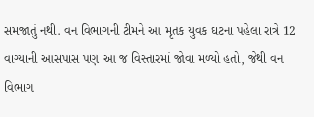સમજાતું નથી. વન વિભાગની ટીમને આ મૃતક યુવક ઘટના પહેલા રાત્રે 12 વાગ્યાની આસપાસ પણ આ જ વિસ્તારમાં જોવા મળ્યો હતો, જેથી વન વિભાગ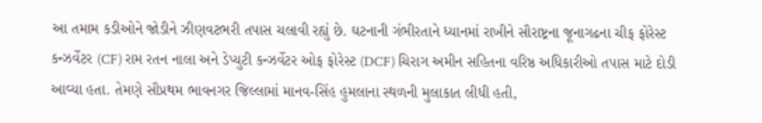આ તમામ કડીઓને જોડીને ઝીણવટભરી તપાસ ચલાવી રહ્યું છે. ઘટનાની ગંભીરતાને ધ્યાનમાં રાખીને સૌરાષ્ટ્રના જૂનાગઢના ચીફ ફોરેસ્ટ કન્ઝર્વેટર (CF) રામ રતન નાલા અને ડેપ્યુટી કન્ઝર્વેટર ઓફ ફોરેસ્ટ (DCF) ચિરાગ અમીન સહિતના વરિષ્ઠ અધિકારીઓ તપાસ માટે દોડી આવ્યા હતા. તેમણે સૌપ્રથમ ભાવનગર જિલ્લામાં માનવ-સિંહ હુમલાના સ્થળની મુલાકાત લીધી હતી,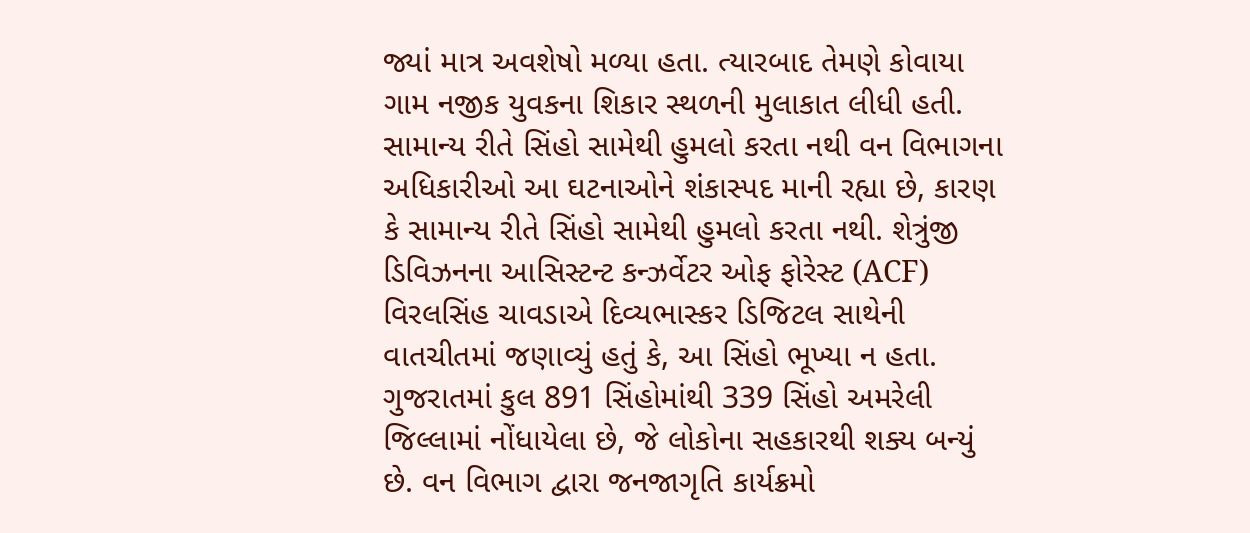જ્યાં માત્ર અવશેષો મળ્યા હતા. ત્યારબાદ તેમણે કોવાયા ગામ નજીક યુવકના શિકાર સ્થળની મુલાકાત લીધી હતી. સામાન્ય રીતે સિંહો સામેથી હુમલો કરતા નથી વન વિભાગના અધિકારીઓ આ ઘટનાઓને શંકાસ્પદ માની રહ્યા છે, કારણ કે સામાન્ય રીતે સિંહો સામેથી હુમલો કરતા નથી. શેત્રુંજી ડિવિઝનના આસિસ્ટન્ટ કન્ઝર્વેટર ઓફ ફોરેસ્ટ (ACF) વિરલસિંહ ચાવડાએ દિવ્યભાસ્કર ડિજિટલ સાથેની વાતચીતમાં જણાવ્યું હતું કે, આ સિંહો ભૂખ્યા ન હતા. ગુજરાતમાં કુલ 891 સિંહોમાંથી 339 સિંહો અમરેલી જિલ્લામાં નોંધાયેલા છે, જે લોકોના સહકારથી શક્ય બન્યું છે. વન વિભાગ દ્વારા જનજાગૃતિ કાર્યક્રમો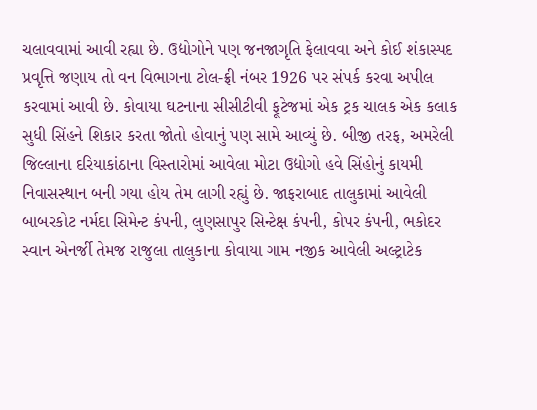ચલાવવામાં આવી રહ્યા છે. ઉદ્યોગોને પણ જનજાગૃતિ ફેલાવવા અને કોઈ શંકાસ્પદ પ્રવૃત્તિ જણાય તો વન વિભાગના ટોલ-ફ્રી નંબર 1926 પર સંપર્ક કરવા અપીલ કરવામાં આવી છે. કોવાયા ઘટનાના સીસીટીવી ફૂટેજમાં એક ટ્રક ચાલક એક કલાક સુધી સિંહને શિકાર કરતા જોતો હોવાનું પણ સામે આવ્યું છે. બીજી તરફ, અમરેલી જિલ્લાના દરિયાકાંઠાના વિસ્તારોમાં આવેલા મોટા ઉદ્યોગો હવે સિંહોનું કાયમી નિવાસસ્થાન બની ગયા હોય તેમ લાગી રહ્યું છે. જાફરાબાદ તાલુકામાં આવેલી બાબરકોટ નર્મદા સિમેન્ટ કંપની, લુણસાપુર સિન્ટેક્ષ કંપની, કોપર કંપની, ભકોદર સ્વાન એનર્જી તેમજ રાજુલા તાલુકાના કોવાયા ગામ નજીક આવેલી અલ્ટ્રાટેક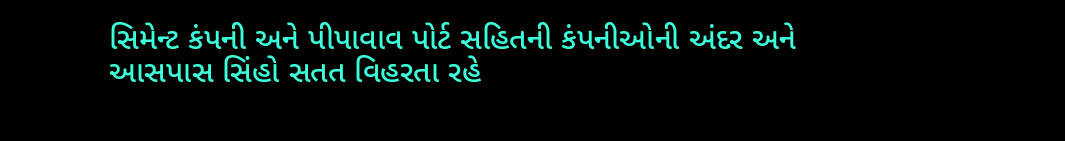સિમેન્ટ કંપની અને પીપાવાવ પોર્ટ સહિતની કંપનીઓની અંદર અને આસપાસ સિંહો સતત વિહરતા રહે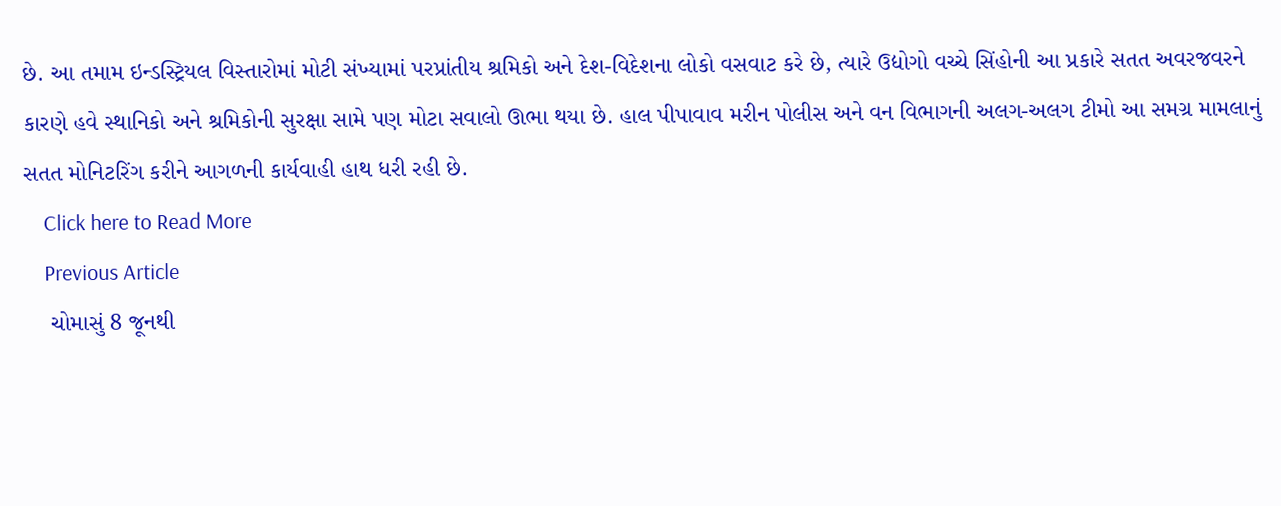છે. આ તમામ ઇન્ડસ્ટ્રિયલ વિસ્તારોમાં મોટી સંખ્યામાં પરપ્રાંતીય શ્રમિકો અને દેશ-વિદેશના લોકો વસવાટ કરે છે, ત્યારે ઉદ્યોગો વચ્ચે સિંહોની આ પ્રકારે સતત અવરજવરને કારણે હવે સ્થાનિકો અને શ્રમિકોની સુરક્ષા સામે પણ મોટા સવાલો ઊભા થયા છે. હાલ પીપાવાવ મરીન પોલીસ અને વન વિભાગની અલગ-અલગ ટીમો આ સમગ્ર મામલાનું સતત મોનિટરિંગ કરીને આગળની કાર્યવાહી હાથ ધરી રહી છે.
    Click here to Read More
    Previous Article
    ચોમાસું 8 જૂનથી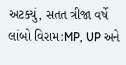અટક્યું, સતત ત્રીજા વર્ષે લાંબો વિરામ:MP, UP અને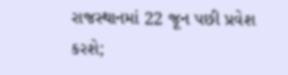રાજસ્થાનમાં 22 જૂન પછી પ્રવેશ કરશે;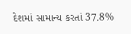દેશમાં સામાન્ય કરતાં 37.8%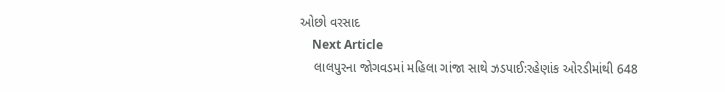ઓછો વરસાદ
    Next Article
    લાલપુરના જોગવડમાં મહિલા ગાંજા સાથે ઝડપાઈ:રહેણાંક ઓરડીમાંથી 648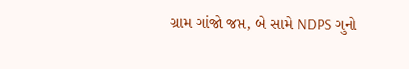ગ્રામ ગાંજો જપ્ત, બે સામે NDPS ગુનો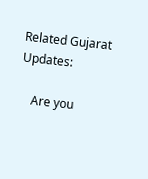Related Gujarat Updates:

    Are you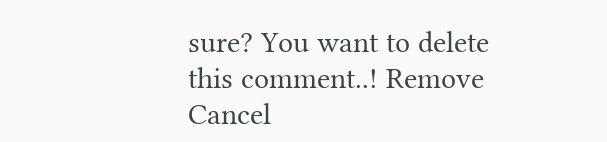sure? You want to delete this comment..! Remove Cancel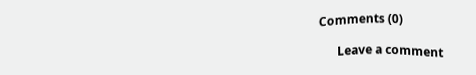Comments (0)

      Leave a comment